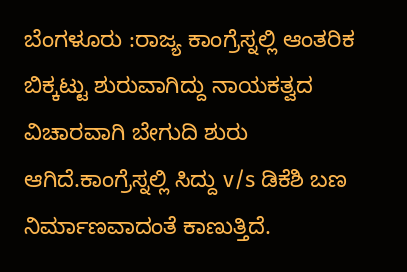ಬೆಂಗಳೂರು :ರಾಜ್ಯ ಕಾಂಗ್ರೆಸ್ನಲ್ಲಿ ಆಂತರಿಕ ಬಿಕ್ಕಟ್ಟು ಶುರುವಾಗಿದ್ದು ನಾಯಕತ್ವದ ವಿಚಾರವಾಗಿ ಬೇಗುದಿ ಶುರು ಆಗಿದೆ.ಕಾಂಗ್ರೆಸ್ನಲ್ಲಿ ಸಿದ್ದು v/s ಡಿಕೆಶಿ ಬಣ ನಿರ್ಮಾಣವಾದಂತೆ ಕಾಣುತ್ತಿದೆ.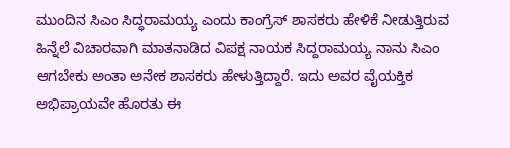ಮುಂದಿನ ಸಿಎಂ ಸಿದ್ಧರಾಮಯ್ಯ ಎಂದು ಕಾಂಗ್ರೆಸ್ ಶಾಸಕರು ಹೇಳಿಕೆ ನೀಡುತ್ತಿರುವ ಹಿನ್ನೆಲೆ ವಿಚಾರವಾಗಿ ಮಾತನಾಡಿದ ವಿಪಕ್ಷ ನಾಯಕ ಸಿದ್ದರಾಮಯ್ಯ ನಾನು ಸಿಎಂ
ಆಗಬೇಕು ಅಂತಾ ಅನೇಕ ಶಾಸಕರು ಹೇಳುತ್ತಿದ್ದಾರೆ. ಇದು ಅವರ ವೈಯಕ್ತಿಕ ಅಭಿಪ್ರಾಯವೇ ಹೊರತು ಈ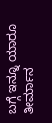ಬಗ್ಗೆ ಇನ್ನೂ ಯಾರೂ ತೀರ್ಮಾನ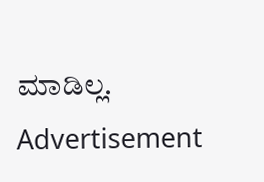ಮಾಡಿಲ್ಲ.
Advertisement